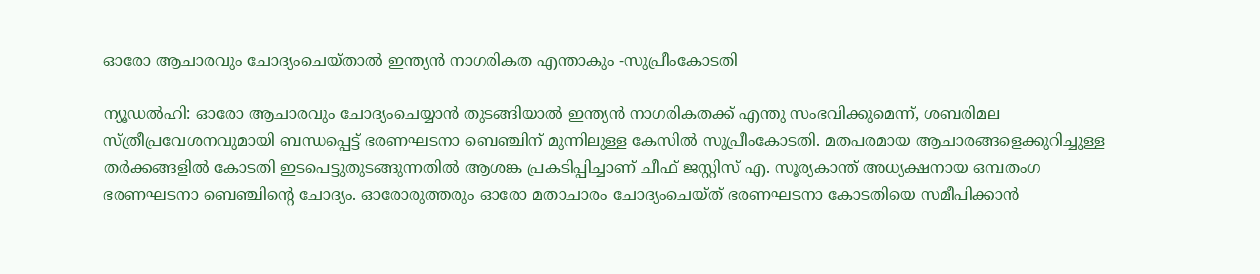ഓരോ ആചാരവും ചോദ്യംചെയ്താൽ ഇന്ത്യൻ നാഗരികത എന്താകും -സുപ്രീംകോടതി

ന്യൂഡൽഹി: ഓരോ ആചാരവും ചോദ്യംചെയ്യാൻ തുടങ്ങിയാൽ ഇന്ത്യൻ നാഗരികതക്ക് എന്തു സംഭവിക്കുമെന്ന്, ശബരിമല സ്ത്രീപ്രവേശനവുമായി ബന്ധപ്പെട്ട് ഭരണഘടനാ ബെഞ്ചിന് മുന്നിലുള്ള കേസിൽ സുപ്രീംകോടതി. മതപരമായ ആചാരങ്ങളെക്കുറിച്ചുള്ള തർക്കങ്ങളിൽ കോടതി ഇടപെട്ടുതുടങ്ങുന്നതിൽ ആശങ്ക പ്രകടിപ്പിച്ചാണ് ചീഫ് ജസ്റ്റിസ് എ. സൂര്യകാന്ത് അധ്യക്ഷനായ ഒമ്പതംഗ ഭരണഘടനാ ബെഞ്ചിന്റെ ചോദ്യം. ഓരോരുത്തരും ഓരോ മതാചാരം ചോദ്യംചെയ്ത് ഭരണഘടനാ കോടതിയെ സമീപിക്കാൻ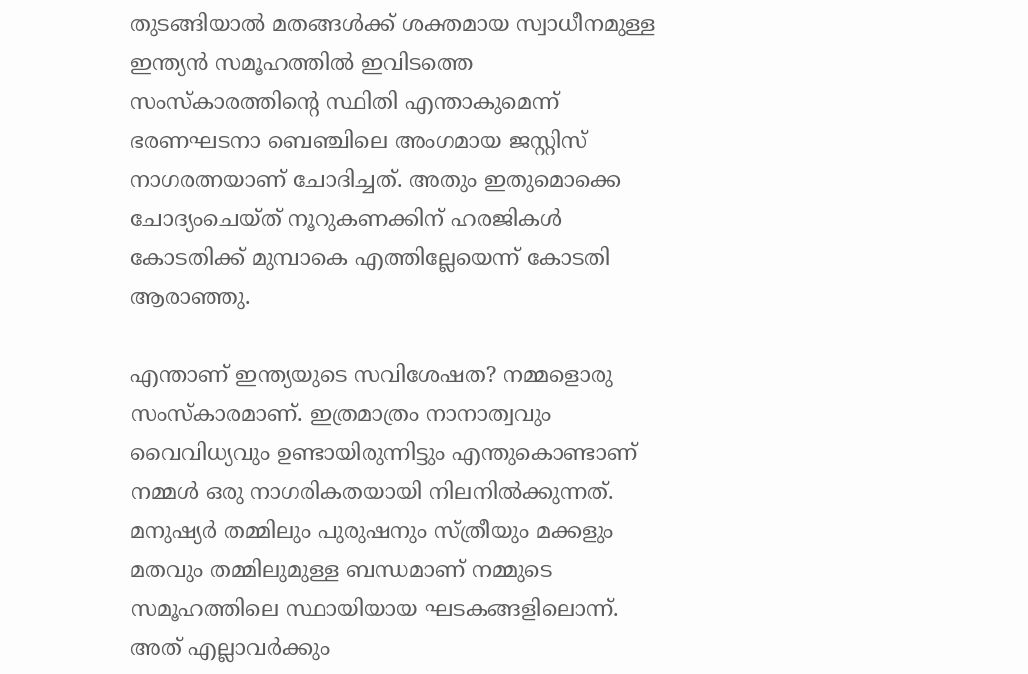തുടങ്ങിയാൽ മതങ്ങൾക്ക് ശക്തമായ സ്വാധീനമുള്ള ഇന്ത്യൻ സമൂഹത്തിൽ ഇവിടത്തെ സംസ്കാരത്തിന്‍റെ സ്ഥിതി എന്താകുമെന്ന് ഭരണഘടനാ ബെഞ്ചിലെ അംഗമായ ജസ്റ്റിസ് നാഗരത്നയാണ് ചോദിച്ചത്. അതും ഇതുമൊക്കെ ചോദ്യംചെയ്ത് നൂറുകണക്കിന് ഹരജികൾ കോടതിക്ക് മുമ്പാകെ എത്തില്ലേയെന്ന് കോടതി ആരാഞ്ഞു.

എന്താണ് ഇന്ത്യയുടെ സവിശേഷത? നമ്മളൊരു സംസ്കാരമാണ്. ഇത്രമാത്രം നാനാത്വവും വൈവിധ്യവും ഉണ്ടായിരുന്നിട്ടും എന്തുകൊണ്ടാണ് നമ്മൾ ഒരു നാഗരികതയായി നിലനിൽക്കുന്നത്. മനുഷ്യർ തമ്മിലും പുരുഷനും സ്ത്രീയും മക്കളും മതവും തമ്മിലുമുള്ള ബന്ധമാണ് നമ്മുടെ സമൂഹത്തിലെ സ്ഥായിയായ ഘടകങ്ങളിലൊന്ന്. അത് എല്ലാവർക്കും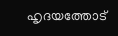ഹൃദയത്തോട്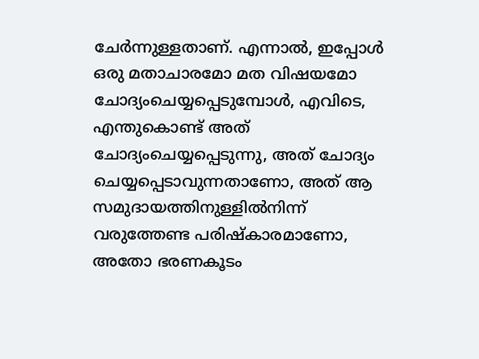ചേർന്നുള്ളതാണ്. എന്നാൽ, ഇപ്പോൾ ഒരു മതാചാരമോ മത വിഷയമോ ചോദ്യംചെയ്യപ്പെടുമ്പോൾ, എവിടെ, എന്തുകൊണ്ട് അത് ചോദ്യംചെയ്യപ്പെടുന്നു, അത് ചോദ്യം ചെയ്യപ്പെടാവുന്നതാണോ, അത് ആ സമുദായത്തിനുള്ളിൽനിന്ന് വരുത്തേണ്ട പരിഷ്കാരമാണോ, അതോ ഭരണകൂടം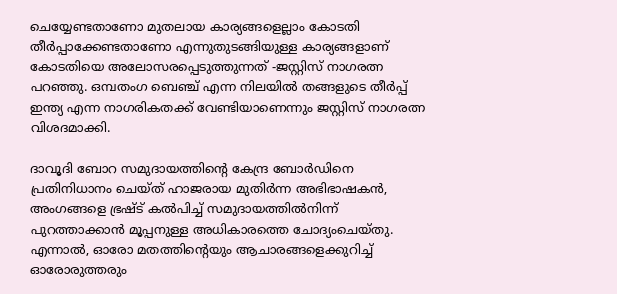ചെയ്യേണ്ടതാണോ മുതലായ കാര്യങ്ങളെല്ലാം കോടതി തീർപ്പാക്കേണ്ടതാണോ എന്നുതുടങ്ങിയുള്ള കാര്യങ്ങളാണ് കോടതിയെ അലോസരപ്പെടുത്തുന്നത് -ജസ്റ്റിസ് നാഗരത്ന പറഞ്ഞു. ഒമ്പതംഗ ബെഞ്ച് എന്ന നിലയിൽ തങ്ങളുടെ തീർപ്പ് ഇന്ത്യ എന്ന നാഗരികതക്ക് വേണ്ടിയാണെന്നും ജസ്റ്റിസ് നാഗരത്ന വിശദമാക്കി.

ദാവൂദി ബോറ സമുദായത്തിന്‍റെ കേന്ദ്ര ബോർഡിനെ പ്രതിനിധാനം ചെയ്ത് ഹാജരായ മുതിർന്ന അഭിഭാഷകൻ, അംഗങ്ങളെ ഭ്രഷ്‍ട് കൽപിച്ച് സമുദായത്തിൽനിന്ന് പുറത്താക്കാൻ മൂപ്പനുള്ള അധികാരത്തെ ചോദ്യംചെയ്തു. എന്നാൽ, ഓരോ മതത്തിന്‍റെയും ആചാരങ്ങളെക്കുറിച്ച് ഓരോരുത്തരും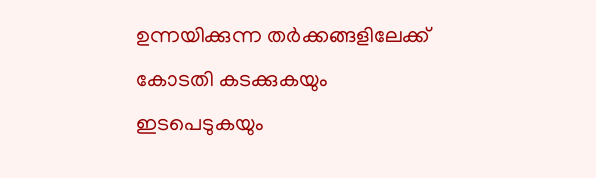ഉന്നയിക്കുന്ന തർക്കങ്ങളിലേക്ക് കോടതി കടക്കുകയും ഇടപെടുകയും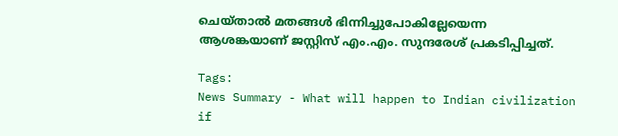ചെയ്താൽ മതങ്ങൾ ഭിന്നിച്ചുപോകില്ലേയെന്ന ആശങ്കയാണ് ജസ്റ്റിസ് എം.എം. സുന്ദരേശ് പ്രകടിപ്പിച്ചത്.

Tags:
News Summary - What will happen to Indian civilization if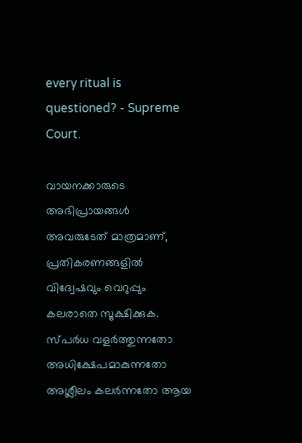every ritual is questioned? - Supreme Court.

വായനക്കാരുടെ അഭിപ്രായങ്ങള്‍ അവരുടേത് മാത്രമാണ്, പ്രതികരണങ്ങളിൽ വിദ്വേഷവും വെറുപ്പും കലരാതെ സൂക്ഷിക്കുക. സ്പർധ വളർത്തുന്നതോ അധിക്ഷേപമാകുന്നതോ അശ്ലീലം കലർന്നതോ ആയ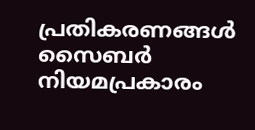പ്രതികരണങ്ങൾ സൈബർ നിയമപ്രകാരം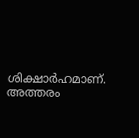ശിക്ഷാർഹമാണ്. അത്തരം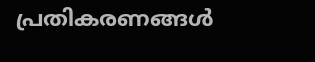പ്രതികരണങ്ങൾ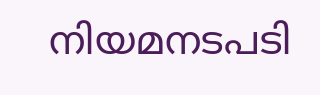നിയമനടപടി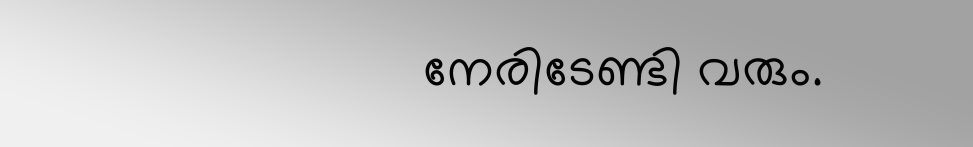നേരിടേണ്ടി വരും.